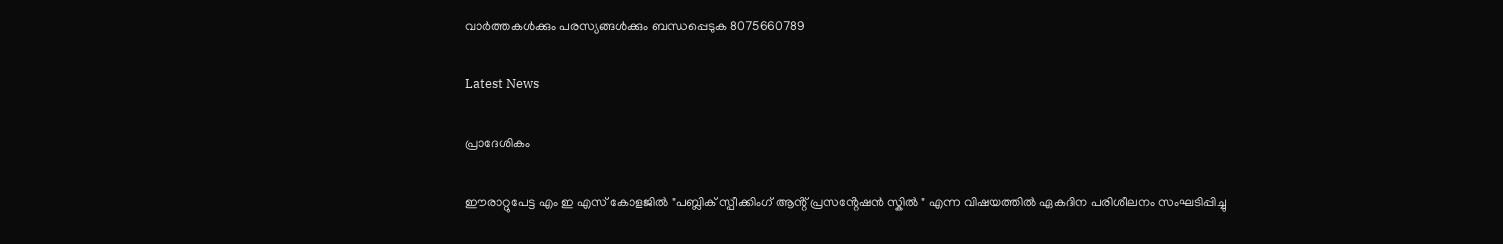വാർത്തകൾക്കും പരസ്യങ്ങൾക്കും ബന്ധപ്പെടുക 8075660789

Latest News

പ്രാദേശികം

ഈരാറ്റുപേട്ട എം ഇ എസ് കോളജിൽ "പബ്ലിക് സ്പീക്കിംഗ് ആൻ്റ് പ്രസൻ്റേഷൻ സ്കിൽ " എന്ന വിഷയത്തിൽ ഏകദിന പരിശീലനം സംഘടിപ്പിച്ചു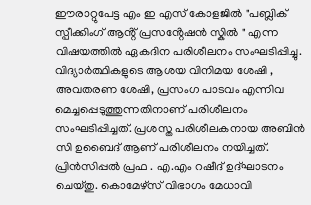ഈരാറ്റുപേട്ട എം ഇ എസ് കോളജിൽ "പബ്ലിക് സ്പീക്കിംഗ് ആൻ്റ് പ്രസൻ്റേഷൻ സ്കിൽ " എന്ന വിഷയത്തിൽ ഏകദിന പരിശീലനം സംഘടിപ്പിച്ചു. വിദ്യാർത്ഥികളുടെ ആശയ വിനിമയ ശേഷി , അവതരണ ശേഷി, പ്രസംഗ പാടവം എന്നിവ മെച്ചപ്പെടുത്തുന്നതിനാണ് പരിശീലനം സംഘടിപ്പിച്ചത്. പ്രശസ്ത പരിശീലകനായ അബിൻ സി ഉബൈദ് ആണ് പരിശീലനം നയിച്ചത്. പ്രിൻസിപ്പൽ പ്രഫ . എ.എം റഷീദ് ഉദ്ഘാടനം ചെയ്തു. കൊമേഴ്സ് വിഭാഗം മേധാവി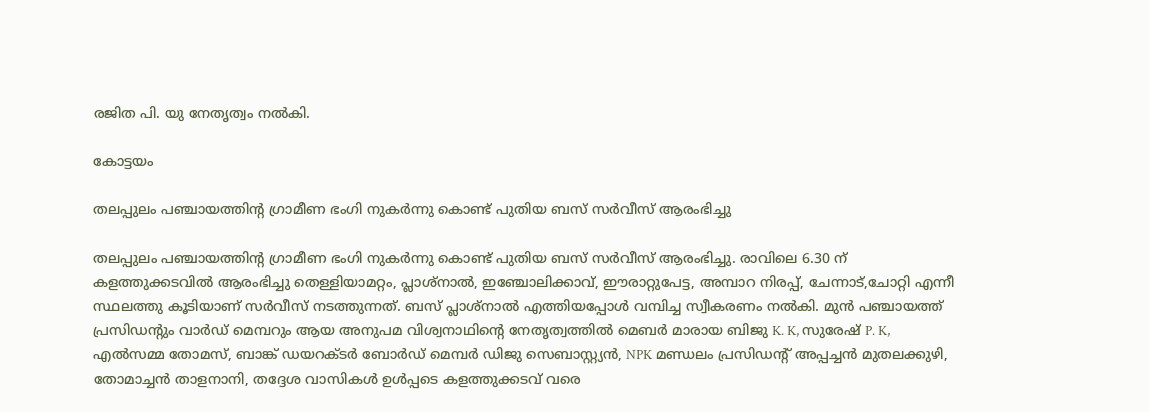രജിത പി. യു നേതൃത്വം നൽകി.

കോട്ടയം

തലപ്പുലം പഞ്ചായത്തിന്റ ഗ്രാമീണ ഭംഗി നുകർന്നു കൊണ്ട് പുതിയ ബസ് സർവീസ് ആരംഭിച്ചു

തലപ്പുലം പഞ്ചായത്തിന്റ ഗ്രാമീണ ഭംഗി നുകർന്നു കൊണ്ട് പുതിയ ബസ് സർവീസ് ആരംഭിച്ചു. രാവിലെ 6.30 ന് കളത്തുക്കടവിൽ ആരംഭിച്ചു തെള്ളിയാമറ്റം, പ്ലാശ്നാൽ, ഇഞ്ചോലിക്കാവ്, ഈരാറ്റുപേട്ട, അമ്പാറ നിരപ്പ്, ചേന്നാട്,ചോറ്റി എന്നീ സ്ഥലത്തു കൂടിയാണ് സർവീസ് നടത്തുന്നത്. ബസ് പ്ലാശ്നാൽ എത്തിയപ്പോൾ വമ്പിച്ച സ്വീകരണം നൽകി. മുൻ പഞ്ചായത്ത്‌ പ്രസിഡന്റും വാർഡ് മെമ്പറും ആയ അനുപമ വിശ്വനാഥിന്റെ നേതൃത്വത്തിൽ മെബർ മാരായ ബിജു K. K, സുരേഷ് P. K, എൽസമ്മ തോമസ്, ബാങ്ക് ഡയറക്ടർ ബോർഡ്‌ മെമ്പർ ഡിജു സെബാസ്റ്റ്യൻ, NPK മണ്ഡലം പ്രസിഡന്റ്‌ അപ്പച്ചൻ മുതലക്കുഴി, തോമാച്ചൻ താളനാനി, തദ്ദേശ വാസികൾ ഉൾപ്പടെ കളത്തുക്കടവ് വരെ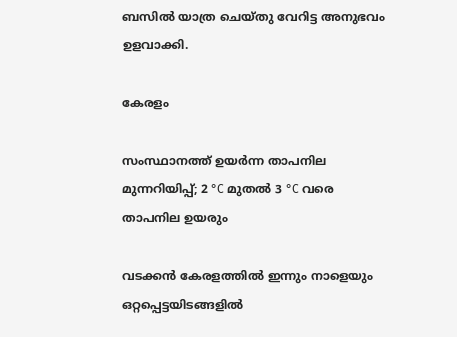ബസിൽ യാത്ര ചെയ്തു വേറിട്ട അനുഭവം ഉളവാക്കി.

കേരളം

സംസ്ഥാനത്ത് ഉയർന്ന താപനില മുന്നറിയിപ്പ്; 2 °C മുതൽ 3 °C വരെ താപനില ഉയരും

വടക്കൻ കേരളത്തിൽ ഇന്നും നാളെയും ഒറ്റപ്പെട്ടയിടങ്ങളിൽ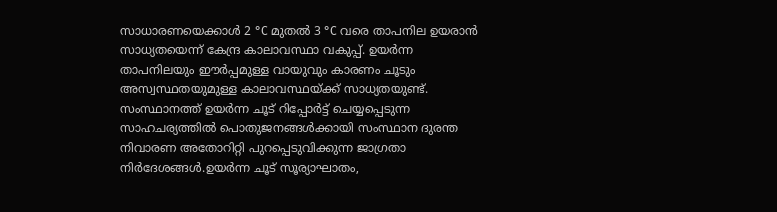സാധാരണയെക്കാൾ 2 °C മുതൽ 3 °C വരെ താപനില ഉയരാൻ സാധ്യതയെന്ന് കേന്ദ്ര കാലാവസ്ഥാ വകുപ്പ്. ഉയർന്ന താപനിലയും ഈർപ്പമുള്ള വായുവും കാരണം ചൂടും അസ്വസ്ഥതയുമുള്ള കാലാവസ്ഥയ്ക്ക് സാധ്യതയുണ്ട്. സംസ്ഥാനത്ത് ഉയർന്ന ചൂട് റിപ്പോർട്ട് ചെയ്യപ്പെടുന്ന സാഹചര്യത്തിൽ പൊതുജനങ്ങൾക്കായി സംസ്ഥാന ദുരന്ത നിവാരണ അതോറിറ്റി പുറപ്പെടുവിക്കുന്ന ജാഗ്രതാ നിർദേശങ്ങൾ.ഉയർന്ന ചൂട് സൂര്യാഘാതം,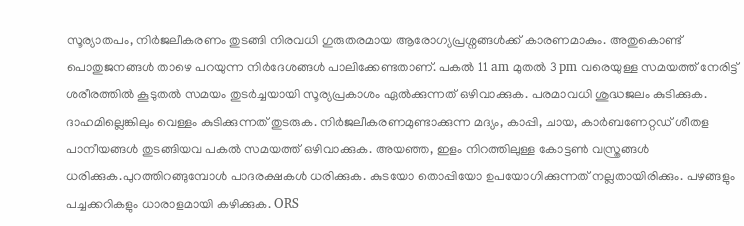സൂര്യാതപം, നിർജലീകരണം തുടങ്ങി നിരവധി ഗുരുതരമായ ആരോഗ്യപ്രശ്നങ്ങൾക്ക് കാരണമാകും. അതുകൊണ്ട് പൊതുജനങ്ങൾ താഴെ പറയുന്ന നിർദേശങ്ങൾ പാലിക്കേണ്ടതാണ്. പകൽ 11 am മുതല്‍ 3 pm വരെയുള്ള സമയത്ത് നേരിട്ട് ശരീരത്തിൽ കൂടുതൽ സമയം തുടർച്ചയായി സൂര്യപ്രകാശം ഏൽക്കുന്നത് ഒഴിവാക്കുക. പരമാവധി ശുദ്ധജലം കുടിക്കുക. ദാഹമില്ലെങ്കിലും വെള്ളം കുടിക്കുന്നത് തുടരുക. നിർജലീകരണമുണ്ടാക്കുന്ന മദ്യം, കാപ്പി, ചായ, കാർബണേറ്റഡ് ശീതള പാനീയങ്ങൾ തുടങ്ങിയവ പകല്‍ സമയത്ത് ഒഴിവാക്കുക. അയഞ്ഞ, ഇളം നിറത്തിലുള്ള കോട്ടൺ വസ്ത്രങ്ങള്‍ ധരിക്കുക.പുറത്തിറങ്ങുമ്പോൾ പാദരക്ഷകൾ ധരിക്കുക. കുടയോ തൊപ്പിയോ ഉപയോഗിക്കുന്നത് നല്ലതായിരിക്കും. പഴങ്ങളും പച്ചക്കറികളും ധാരാളമായി കഴിക്കുക. ORS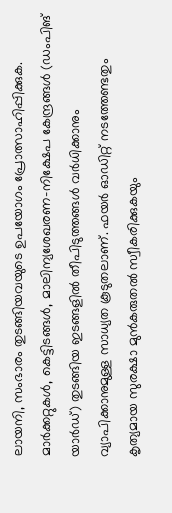ലായനി, സംഭാരം തുടങ്ങിയവയുടെ ഉപയോഗം പ്രോത്സാഹിപ്പിക്കുക. മാർക്കറ്റുകൾ, കെട്ടിടങ്ങൾ, മാലിന്യശേഖരണ-നിക്ഷേപ കേന്ദ്രങ്ങൾ (ഡംപിങ് യാർഡ്) തുടങ്ങിയ ഇടങ്ങളിൽ തീപിടുത്തങ്ങൾ വർധിക്കാനും വ്യാപിക്കാനുമുള്ള സാധ്യത കൂടുതലാണ്. ഫയർ ഓഡിറ്റ് നടത്തേണ്ടതും കൃത്യമായ സുരക്ഷാ മുൻകരുതൽ സ്വീകരിക്കുകയും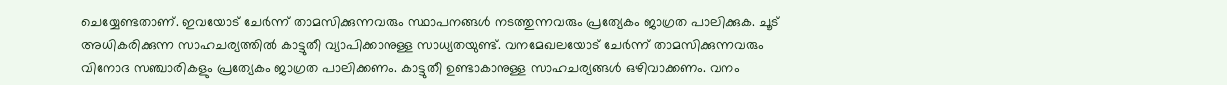ചെയ്യേണ്ടതാണ്. ഇവയോട് ചേർന്ന് താമസിക്കുന്നവരും സ്ഥാപനങ്ങൾ നടത്തുന്നവരും പ്രത്യേകം ജാഗ്രത പാലിക്കുക. ചൂട് അധികരിക്കുന്ന സാഹചര്യത്തിൽ കാട്ടുതീ വ്യാപിക്കാനുള്ള സാധ്യതയുണ്ട്. വനമേഖലയോട് ചേർന്ന് താമസിക്കുന്നവരും വിനോദ സഞ്ചാരികളും പ്രത്യേകം ജാഗ്രത പാലിക്കണം. കാട്ടുതീ ഉണ്ടാകാനുള്ള സാഹചര്യങ്ങൾ ഒഴിവാക്കണം. വനം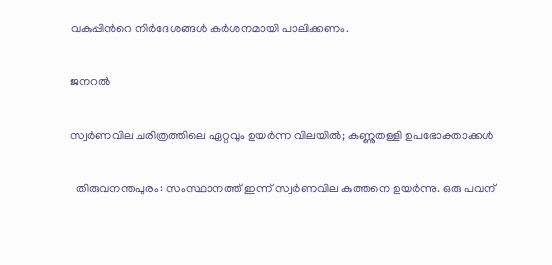വകുപ്പിൻറെ നിർദേശങ്ങൾ കർശനമായി പാലിക്കണം.

ജനറൽ

സ്വർണവില ചരിത്രത്തിലെ ഏറ്റവും ഉയർന്ന വിലയിൽ; കണ്ണുതള്ളി ഉപഭോക്താക്കൾ

  തിരുവനന്തപുരം: സംസ്ഥാനത്ത് ഇന്ന് സ്വർണവില കുത്തനെ ഉയർന്നു. ഒരു പവന്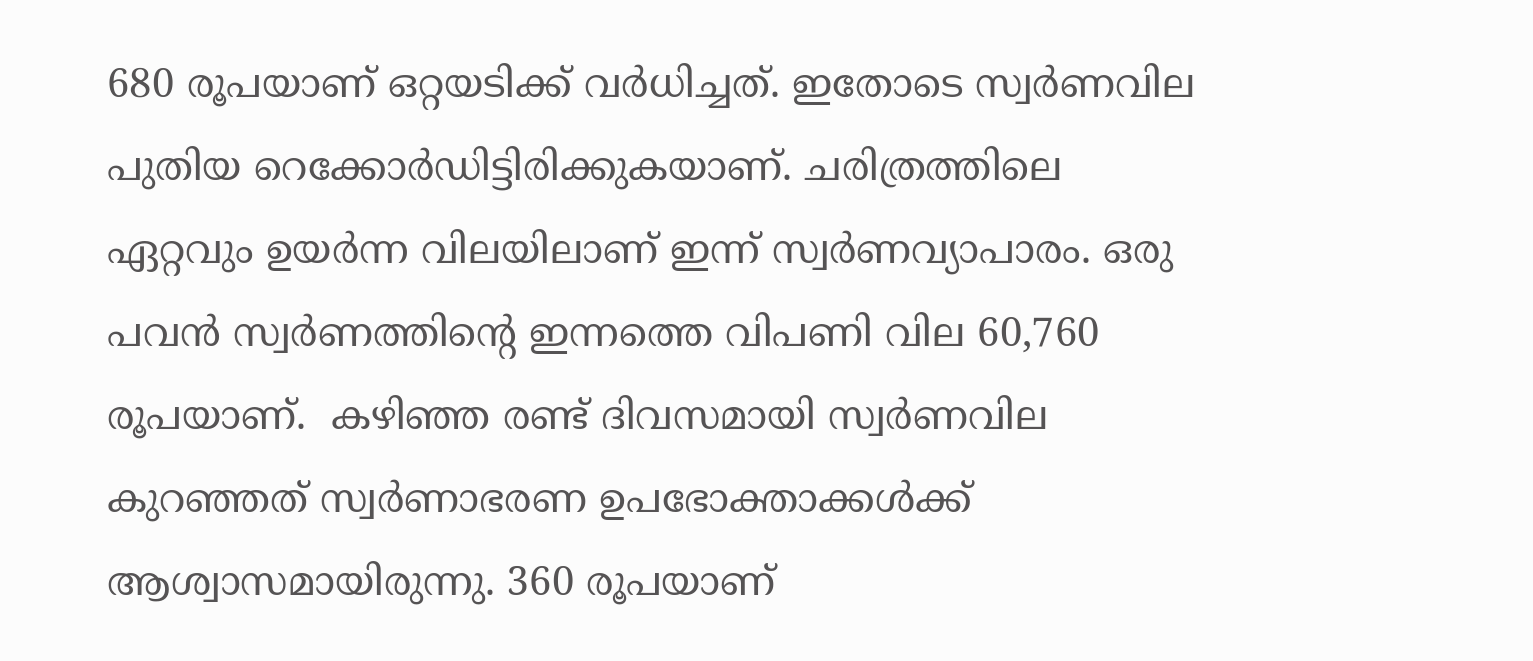680 രൂപയാണ് ഒറ്റയടിക്ക് വർധിച്ചത്. ഇതോടെ സ്വർണവില പുതിയ റെക്കോർഡിട്ടിരിക്കുകയാണ്. ചരിത്രത്തിലെ ഏറ്റവും ഉയർന്ന വിലയിലാണ് ഇന്ന് സ്വർണവ്യാപാരം. ഒരു പവൻ സ്വർണത്തിന്റെ ഇന്നത്തെ വിപണി വില 60,760 രൂപയാണ്.  കഴിഞ്ഞ രണ്ട് ദിവസമായി സ്വർണവില കുറഞ്ഞത് സ്വർണാഭരണ ഉപഭോക്താക്കൾക്ക് ആശ്വാസമായിരുന്നു. 360 രൂപയാണ്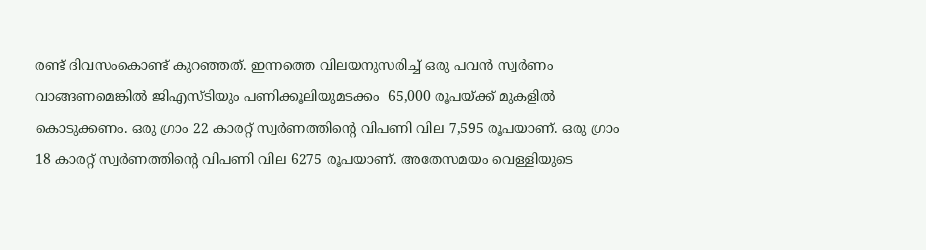രണ്ട് ദിവസംകൊണ്ട് കുറഞ്ഞത്. ഇന്നത്തെ വിലയനുസരിച്ച് ഒരു പവൻ സ്വർണം വാങ്ങണമെങ്കിൽ ജിഎസ്ടിയും പണിക്കൂലിയുമടക്കം  65,000 രൂപയ്ക്ക് മുകളിൽ കൊടുക്കണം. ഒരു ഗ്രാം 22 കാരറ്റ് സ്വർണത്തിന്റെ വിപണി വില 7,595 രൂപയാണ്. ഒരു ഗ്രാം 18 കാരറ്റ് സ്വർണത്തിന്റെ വിപണി വില 6275 രൂപയാണ്. അതേസമയം വെള്ളിയുടെ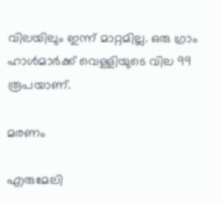വിലയിലും ഇന്ന് മാറ്റമില്ല. ഒരു ഗ്രാം ഹാൾമാർക്ക് വെള്ളിയുടെ വില 99 രൂപയാണ്.

മരണം

എരുമേലി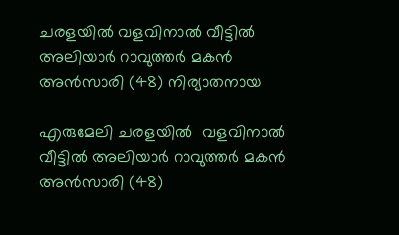ചരളയിൽ വളവിനാൽ വീട്ടിൽ അലിയാർ റാവുത്തർ മകൻ അൻസാരി (48) നിര്യാതനായ

എരുമേലി ചരളയിൽ  വളവിനാൽ വീട്ടിൽ അലിയാർ റാവുത്തർ മകൻ അൻസാരി (48)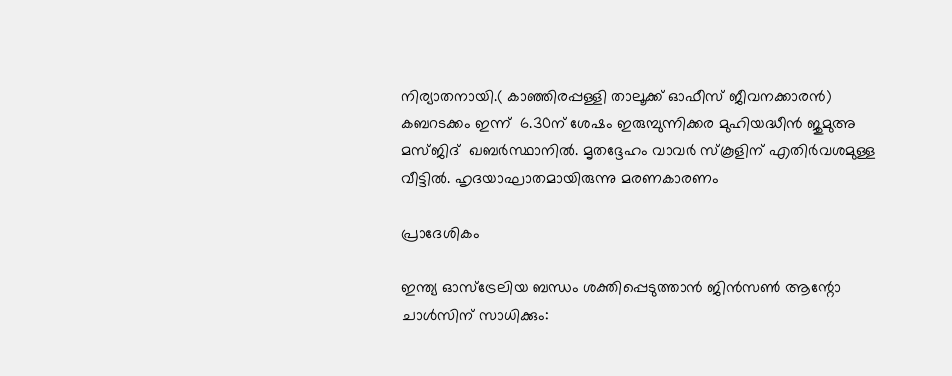നിര്യാതനായി.( കാഞ്ഞിരപ്പള്ളി താലൂക്ക് ഓഫീസ് ജീവനക്കാരൻ)  കബറടക്കം ഇന്ന്  6.30ന് ശേഷം ഇരുമ്പുന്നിക്കര മുഹിയദ്ധീൻ ജുമുഅ മസ്ജിദ്  ഖബർസ്ഥാനിൽ. മൃതദ്ദേഹം വാവർ സ്കൂളിന് എതിർവശമുള്ള വീട്ടിൽ. ഹൃദയാഘാതമായിരുന്നു മരണകാരണം

പ്രാദേശികം

ഇന്ത്യ ഓസ്ട്രേലിയ ബന്ധം ശക്തിപ്പെടുത്താൻ ജിൻസൺ ആന്റോ ചാൾസിന് സാധിക്കും: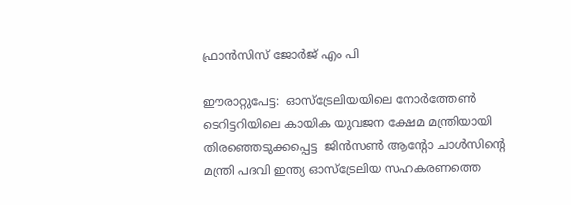ഫ്രാൻസിസ് ജോർജ് എം പി

ഈരാറ്റുപേട്ട:  ഓസ്ട്രേലിയയിലെ നോർത്തേൺ ടെറിട്ടറിയിലെ കായിക യുവജന ക്ഷേമ മന്ത്രിയായി തിരഞ്ഞെടുക്കപ്പെട്ട  ജിൻസൺ ആന്റോ ചാൾസിന്റെ മന്ത്രി പദവി ഇന്ത്യ ഓസ്ട്രേലിയ സഹകരണത്തെ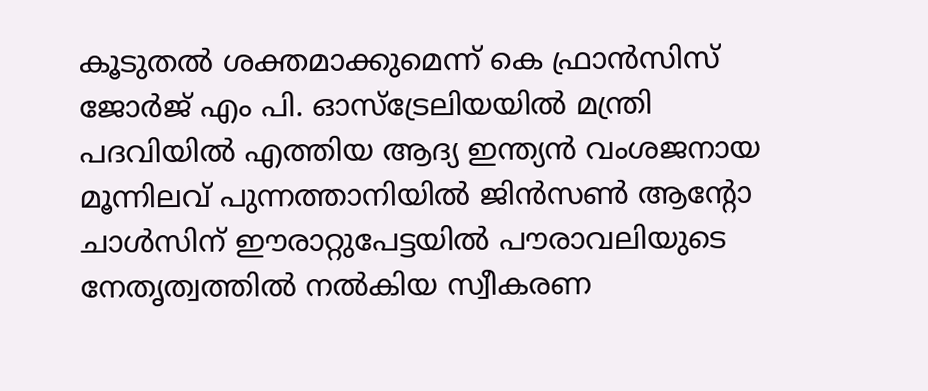കൂടുതൽ ശക്തമാക്കുമെന്ന് കെ ഫ്രാൻസിസ് ജോർജ് എം പി. ഓസ്ട്രേലിയയിൽ മന്ത്രി പദവിയിൽ എത്തിയ ആദ്യ ഇന്ത്യൻ വംശജനായ മൂന്നിലവ് പുന്നത്താനിയിൽ ജിൻസൺ ആന്റോ ചാൾസിന് ഈരാറ്റുപേട്ടയിൽ പൗരാവലിയുടെ നേതൃത്വത്തിൽ നൽകിയ സ്വീകരണ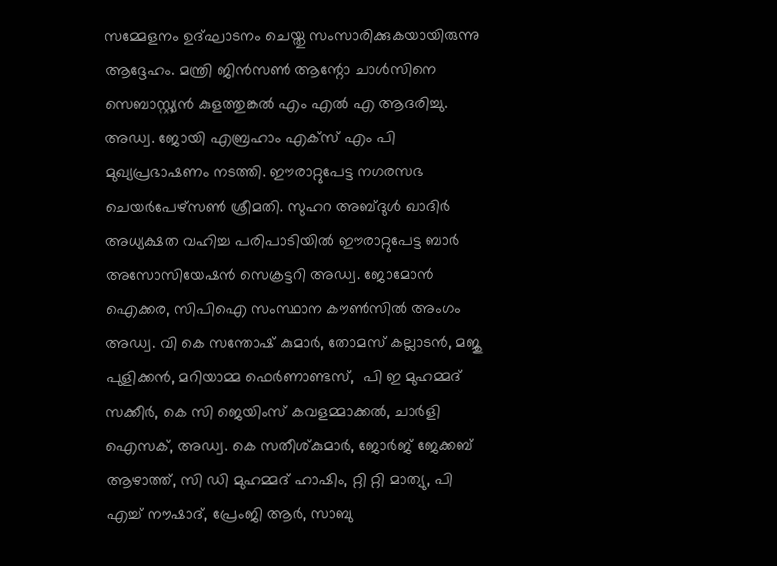സമ്മേളനം ഉദ്ഘാടനം ചെയ്തു സംസാരിക്കുകയായിരുന്നു ആദ്ദേഹം. മന്ത്രി ജിൻസൺ ആന്റോ ചാൾസിനെ സെബാസ്റ്റ്യൻ കുളത്തുങ്കൽ എം എൽ എ ആദരിച്ചു. അഡ്വ. ജോയി എബ്രഹാം എക്സ് എം പി മുഖ്യപ്രഭാഷണം നടത്തി. ഈരാറ്റുപേട്ട നഗരസഭ ചെയർപേഴ്സൺ ശ്രീമതി. സുഹറ അബ്ദുൾ ഖാദിർ അധ്യക്ഷത വഹിച്ച പരിപാടിയിൽ ഈരാറ്റുപേട്ട ബാർ അസോസിയേഷൻ സെക്രട്ടറി അഡ്വ. ജോമോൻ ഐക്കര, സിപിഐ സംസ്ഥാന കൗൺസിൽ അംഗം അഡ്വ. വി കെ സന്തോഷ്‌ കുമാർ, തോമസ് കല്ലാടൻ, മജു പുളിക്കൻ, മറിയാമ്മ ഫെർണാണ്ടസ്,  പി ഇ മുഹമ്മദ്‌ സക്കീർ, കെ സി ജെയിംസ് കവളമ്മാക്കൽ, ചാർളി ഐസക്, അഡ്വ. കെ സതീശ്കുമാർ, ജോർജ് ജേക്കബ് ആഴാത്ത്, സി ഡി മുഹമ്മദ്‌ ഹാഷിം, റ്റി റ്റി മാത്യു, പി എച്ച് നൗഷാദ്, പ്രേംജി ആർ, സാബു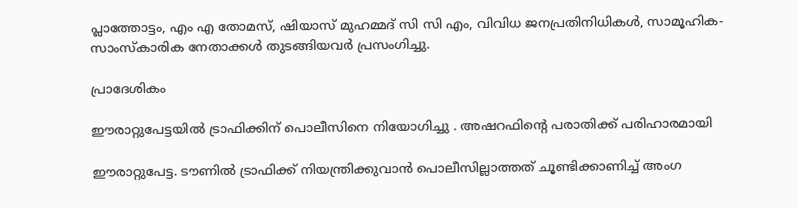പ്ലാത്തോട്ടം, എം എ തോമസ്, ഷിയാസ് മുഹമ്മദ്‌ സി സി എം, വിവിധ ജനപ്രതിനിധികൾ, സാമൂഹിക- സാംസ്‌കാരിക നേതാക്കൾ തുടങ്ങിയവർ പ്രസംഗിച്ചു.

പ്രാദേശികം

ഈരാറ്റുപേട്ടയിൽ ട്രാഫിക്കിന് പൊലീസിനെ നിയോഗിച്ചു . അഷറഫിൻ്റെ പരാതിക്ക് പരിഹാരമായി

ഈരാറ്റുപേട്ട. ടൗണിൽ ട്രാഫിക്ക് നിയന്ത്രിക്കുവാൻ പൊലീസില്ലാത്തത് ചൂണ്ടിക്കാണിച്ച് അംഗ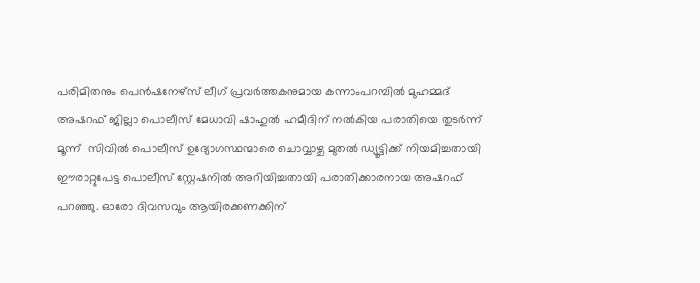പരിമിതനും പെൻഷനേഴ്സ് ലീഗ് പ്രവർത്തകനുമായ കന്നാംപറമ്പിൽ മുഹമ്മദ് അഷറഫ് ജില്ലാ പൊലീസ് മേധാവി ഷാഹുൽ ഹമീദിന് നൽകിയ പരാതിയെ തുടർന്ന് മൂന്ന്  സിവിൽ പൊലീസ് ഉദ്യോഗസ്ഥന്മാരെ ചൊവ്വാഴ്ച മുതൽ ഡ്യൂട്ടിക്ക് നിയമിച്ചതായി ഈരാറ്റുപേട്ട പൊലീസ് സ്റ്റേഷനിൽ അറിയിച്ചതായി പരാതിക്കാരനായ അഷറഫ് പറഞ്ഞു. ഓരോ ദിവസവും ആയിരക്കണക്കിന്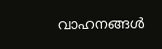വാഹനങ്ങൾ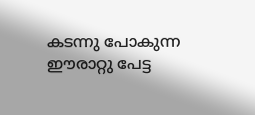കടന്നു പോകുന്ന ഈരാറ്റു പേട്ട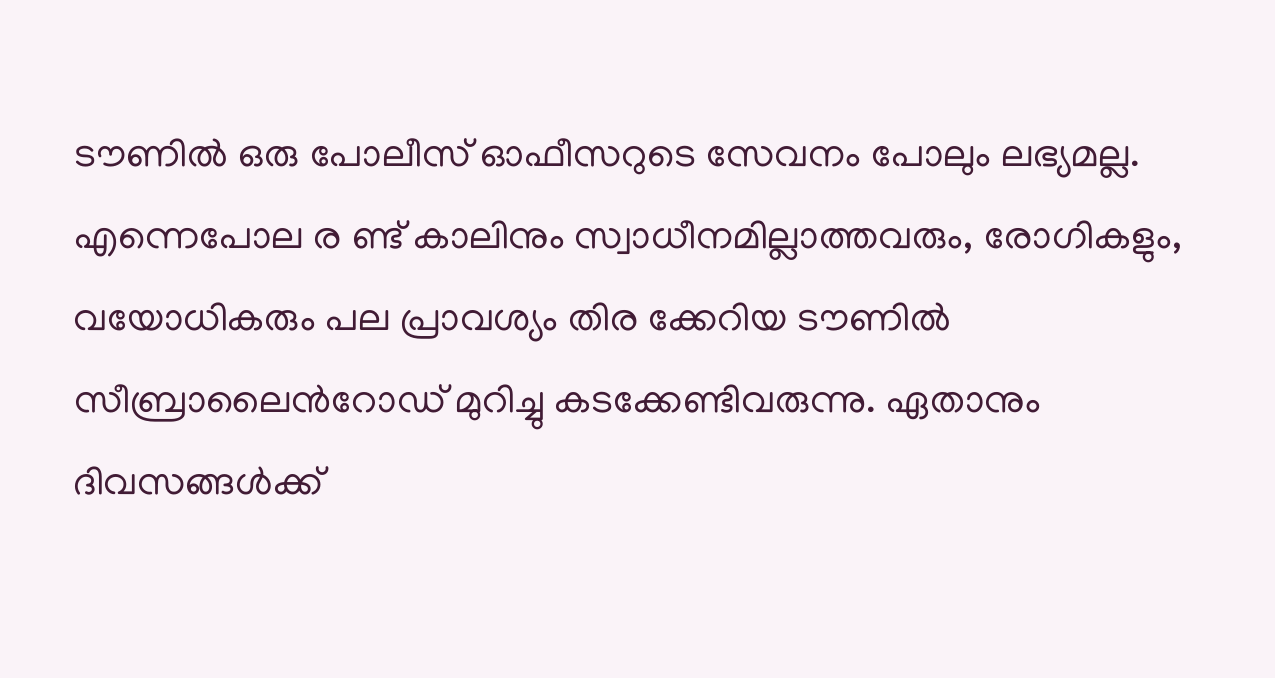ടൗണിൽ ഒരു പോലീസ് ഓഫീസറുടെ സേവനം പോലും ലഭ്യമല്ല. എന്നെപോല ര ണ്ട് കാലിനും സ്വാധീനമില്ലാത്തവരും, രോഗികളും, വയോധികരും പല പ്രാവശ്യം തിര ക്കേറിയ ടൗണിൽ  സീബ്രാലൈൻറോഡ് മുറിച്ചു കടക്കേണ്ടിവരുന്നു. ഏതാനും ദിവസങ്ങൾക്ക്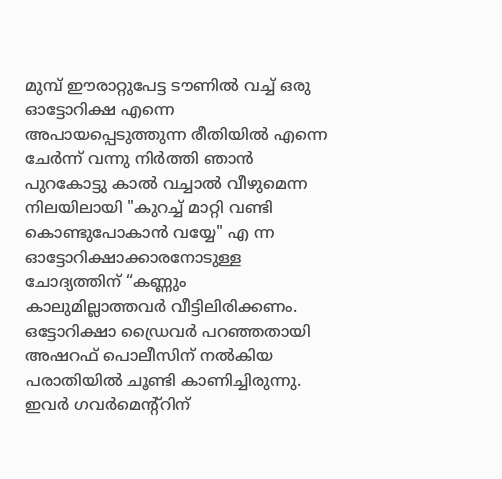മുമ്പ് ഈരാറ്റുപേട്ട ടൗണിൽ വച്ച് ഒരു ഓട്ടോറിക്ഷ എന്നെ അപായപ്പെടുത്തുന്ന രീതിയിൽ എന്നെ ചേർന്ന് വന്നു നിർത്തി ഞാൻ പുറകോട്ടു കാൽ വച്ചാൽ വീഴുമെന്ന നിലയിലായി "കുറച്ച് മാറ്റി വണ്ടി കൊണ്ടുപോകാൻ വയ്യേ" എ ന്ന ഓട്ടോറിക്ഷാക്കാരനോടുള്ള ചോദ്യത്തിന് “കണ്ണും കാലുമില്ലാത്തവർ വീട്ടിലിരിക്കണം. ഒട്ടോറിക്ഷാ ഡ്രൈവർ പറഞ്ഞതായി അഷറഫ് പൊലീസിന് നൽകിയ പരാതിയിൽ ചൂണ്ടി കാണിച്ചിരുന്നു. ഇവർ ഗവർമെന്റ്റിന്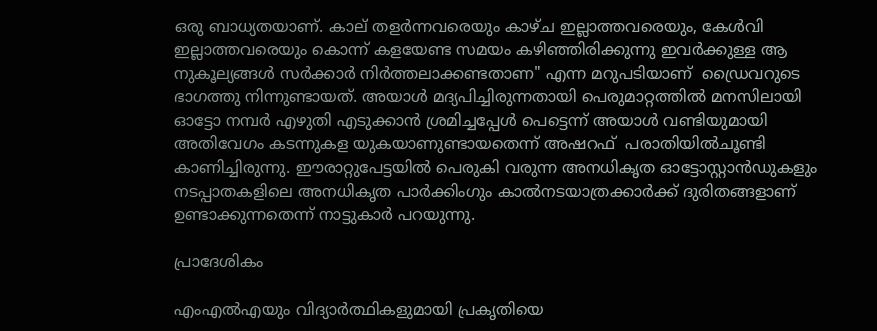ഒരു ബാധ്യതയാണ്. കാല് തളർന്നവരെയും കാഴ്‌ച ഇല്ലാത്തവരെയും, കേൾവി ഇല്ലാത്തവരെയും കൊന്ന് കളയേണ്ട സമയം കഴിഞ്ഞിരിക്കുന്നു ഇവർക്കുള്ള ആ നുകൂല്യങ്ങൾ സർക്കാർ നിർത്തലാക്കണ്ടതാണ" എന്ന മറുപടിയാണ്  ഡ്രൈവറുടെ  ഭാഗത്തു നിന്നുണ്ടായത്. അയാൾ മദ്യപിച്ചിരുന്നതായി പെരുമാറ്റത്തിൽ മനസിലായി ഓട്ടോ നമ്പർ എഴുതി എടുക്കാൻ ശ്രമിച്ചപ്പേൾ പെട്ടെന്ന് അയാൾ വണ്ടിയുമായി അതിവേഗം കടന്നുകള യുകയാണുണ്ടായതെന്ന് അഷറഫ്  പരാതിയിൽചൂണ്ടി കാണിച്ചിരുന്നു. ഈരാറ്റുപേട്ടയിൽ പെരുകി വരുന്ന അനധികൃത ഓട്ടോസ്റ്റാൻഡുകളും നടപ്പാതകളിലെ അനധികൃത പാർക്കിംഗും കാൽനടയാത്രക്കാർക്ക് ദുരിതങ്ങളാണ് ഉണ്ടാക്കുന്നതെന്ന് നാട്ടുകാർ പറയുന്നു.

പ്രാദേശികം

എംഎൽഎയും വിദ്യാർത്ഥികളുമായി പ്രകൃതിയെ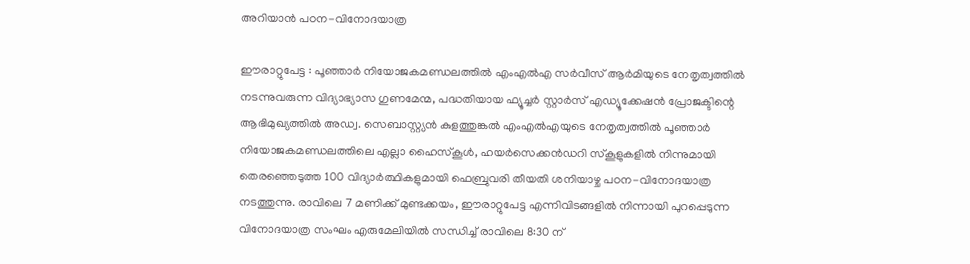അറിയാൻ പഠന-വിനോദയാത്ര

ഈരാറ്റുപേട്ട : പൂഞ്ഞാർ നിയോജകമണ്ഡലത്തിൽ എംഎൽഎ സർവീസ് ആർമിയുടെ നേതൃത്വത്തിൽ നടന്നുവരുന്ന വിദ്യാഭ്യാസ ഗുണമേന്മ, പദ്ധതിയായ ഫ്യൂച്ചർ സ്റ്റാർസ് എഡ്യൂക്കേഷൻ പ്രോജക്ടിന്റെ ആഭിമുഖ്യത്തിൽ അഡ്വ. സെബാസ്റ്റ്യൻ കുളത്തുങ്കൽ എംഎൽഎയുടെ നേതൃത്വത്തിൽ പൂഞ്ഞാർ നിയോജകമണ്ഡലത്തിലെ എല്ലാ ഹൈസ്കൂൾ, ഹയർസെക്കൻഡറി സ്കൂളുകളിൽ നിന്നുമായി തെരഞ്ഞെടുത്ത 100 വിദ്യാർത്ഥികളുമായി ഫെബ്രുവരി തീയതി ശനിയാഴ്ച പഠന-വിനോദയാത്ര നടത്തുന്നു. രാവിലെ 7 മണിക്ക് മുണ്ടക്കയം, ഈരാറ്റുപേട്ട എന്നിവിടങ്ങളിൽ നിന്നായി പുറപ്പെടുന്ന വിനോദയാത്ര സംഘം എരുമേലിയിൽ സന്ധിച്ച് രാവിലെ 8:30 ന്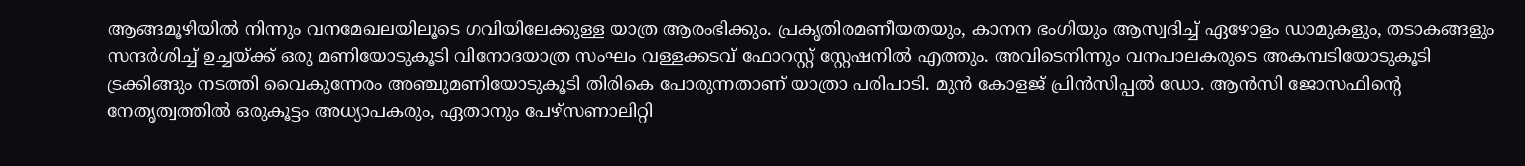ആങ്ങമൂഴിയിൽ നിന്നും വനമേഖലയിലൂടെ ഗവിയിലേക്കുള്ള യാത്ര ആരംഭിക്കും. പ്രകൃതിരമണീയതയും, കാനന ഭംഗിയും ആസ്വദിച്ച് ഏഴോളം ഡാമുകളും, തടാകങ്ങളും സന്ദർശിച്ച് ഉച്ചയ്ക്ക് ഒരു മണിയോടുകൂടി വിനോദയാത്ര സംഘം വള്ളക്കടവ് ഫോറസ്റ്റ് സ്റ്റേഷനിൽ എത്തും. അവിടെനിന്നും വനപാലകരുടെ അകമ്പടിയോടുകൂടി ട്രക്കിങ്ങും നടത്തി വൈകുന്നേരം അഞ്ചുമണിയോടുകൂടി തിരികെ പോരുന്നതാണ് യാത്രാ പരിപാടി. മുൻ കോളജ് പ്രിൻസിപ്പൽ ഡോ. ആൻസി ജോസഫിന്റെ നേതൃത്വത്തിൽ ഒരുകൂട്ടം അധ്യാപകരും, ഏതാനും പേഴ്സണാലിറ്റി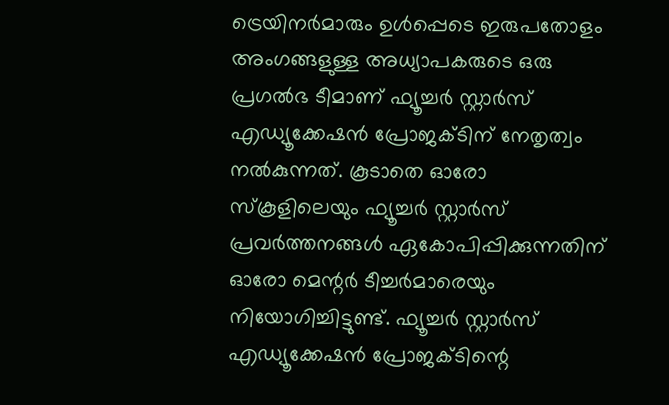ട്രെയിനർമാരും ഉൾപ്പെടെ ഇരുപതോളം അംഗങ്ങളുള്ള അധ്യാപകരുടെ ഒരു പ്രഗൽഭ ടീമാണ് ഫ്യൂച്ചർ സ്റ്റാർസ് എഡ്യൂക്കേഷൻ പ്രോജക്ടിന് നേതൃത്വം നൽകുന്നത്. കൂടാതെ ഓരോ സ്കൂളിലെയും ഫ്യൂച്ചർ സ്റ്റാർസ് പ്രവർത്തനങ്ങൾ ഏകോപിപ്പിക്കുന്നതിന് ഓരോ മെന്റർ ടീച്ചർമാരെയും നിയോഗിച്ചിട്ടുണ്ട്. ഫ്യൂച്ചർ സ്റ്റാർസ് എഡ്യൂക്കേഷൻ പ്രോജക്ടിന്റെ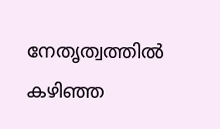നേതൃത്വത്തിൽ കഴിഞ്ഞ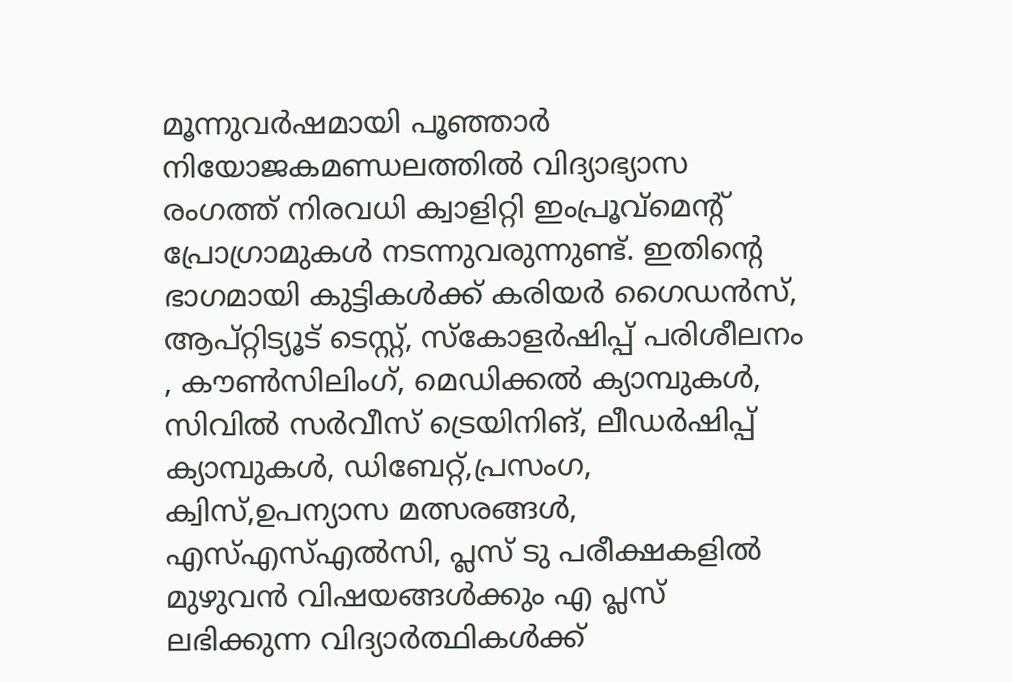മൂന്നുവർഷമായി പൂഞ്ഞാർ നിയോജകമണ്ഡലത്തിൽ വിദ്യാഭ്യാസ രംഗത്ത് നിരവധി ക്വാളിറ്റി ഇംപ്രൂവ്മെന്റ് പ്രോഗ്രാമുകൾ നടന്നുവരുന്നുണ്ട്. ഇതിന്റെ ഭാഗമായി കുട്ടികൾക്ക് കരിയർ ഗൈഡൻസ്, ആപ്റ്റിട്യൂട് ടെസ്റ്റ്, സ്കോളർഷിപ്പ് പരിശീലനം , കൗൺസിലിംഗ്, മെഡിക്കൽ ക്യാമ്പുകൾ, സിവിൽ സർവീസ് ട്രെയിനിങ്, ലീഡർഷിപ്പ് ക്യാമ്പുകൾ, ഡിബേറ്റ്,പ്രസംഗ, ക്വിസ്,ഉപന്യാസ മത്സരങ്ങൾ, എസ്എസ്എൽസി, പ്ലസ് ടു പരീക്ഷകളിൽ മുഴുവൻ വിഷയങ്ങൾക്കും എ പ്ലസ് ലഭിക്കുന്ന വിദ്യാർത്ഥികൾക്ക്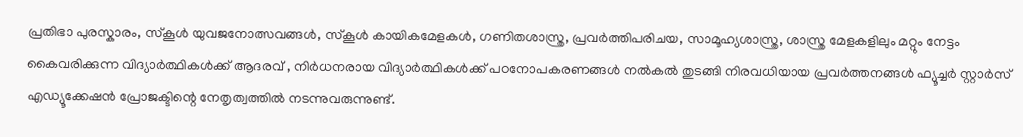പ്രതിഭാ പുരസ്കാരം, സ്കൂൾ യുവജനോത്സവങ്ങൾ, സ്കൂൾ കായികമേളകൾ, ഗണിതശാസ്ത്ര, പ്രവർത്തിപരിചയ, സാമൂഹ്യശാസ്ത്ര, ശാസ്ത്ര മേളകളിലും മറ്റും നേട്ടം കൈവരിക്കുന്ന വിദ്യാർത്ഥികൾക്ക് ആദരവ് , നിർധനരായ വിദ്യാർത്ഥികൾക്ക് പഠനോപകരണങ്ങൾ നൽകൽ തുടങ്ങി നിരവധിയായ പ്രവർത്തനങ്ങൾ ഫ്യൂച്ചർ സ്റ്റാർസ് എഡ്യൂക്കേഷൻ പ്രോജക്ടിന്റെ നേതൃത്വത്തിൽ നടന്നുവരുന്നുണ്ട്.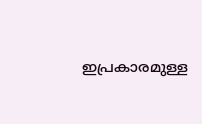ഇപ്രകാരമുള്ള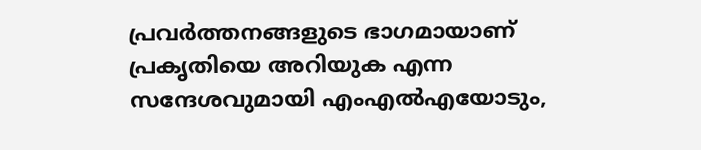പ്രവർത്തനങ്ങളുടെ ഭാഗമായാണ് പ്രകൃതിയെ അറിയുക എന്ന സന്ദേശവുമായി എംഎൽഎയോടും,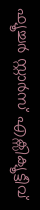ഫ്യൂച്ചർ സ്റ്റാർസ് എക്സിക്യൂട്ടീവ്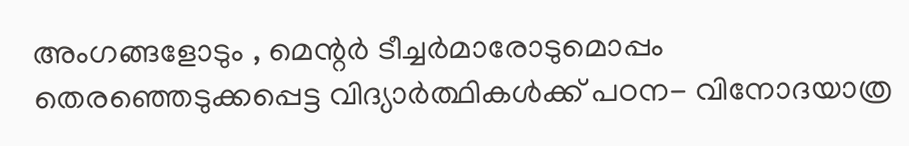അംഗങ്ങളോടും , മെന്റർ ടീച്ചർമാരോടുമൊപ്പം തെരഞ്ഞെടുക്കപ്പെട്ട വിദ്യാർത്ഥികൾക്ക് പഠന- വിനോദയാത്ര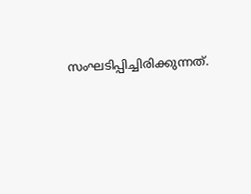സംഘടിപ്പിച്ചിരിക്കുന്നത്.